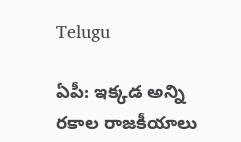Telugu

ఏపీ: ఇక్కడ అన్ని రకాల రాజకీయాలు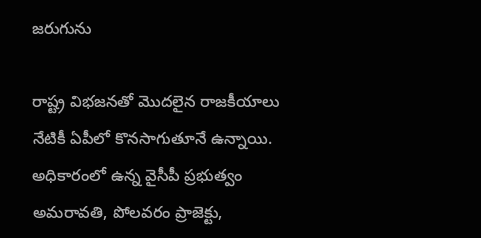జరుగును

రాష్ట్ర విభజనతో మొదలైన రాజకీయాలు నేటికీ ఏపీలో కొనసాగుతూనే ఉన్నాయి. అధికారంలో ఉన్న వైసీపీ ప్రభుత్వం అమరావతి, పోలవరం ప్రాజెక్టు,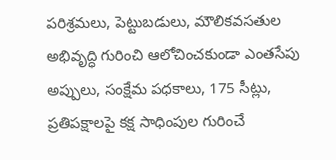పరిశ్రమలు, పెట్టుబడులు, మౌలికవసతుల అభివృద్ధి గురించి ఆలోచించకుండా ఎంతసేపు అప్పులు, సంక్షేమ పధకాలు, 175 సీట్లు, ప్రతిపక్షాలపై కక్ష సాధింపుల గురించే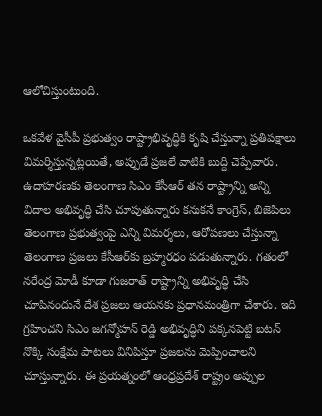ఆలోచిస్తుంటుంది.

ఒకవేళ వైసీపీ ప్రభుత్వం రాష్ట్రాభివృద్ధికి కృషి చేస్తున్నా ప్రతిపక్షాలు విమర్శిస్తున్నట్లయితే, అప్పుడే ప్రజలే వాటికి బుద్ది చెప్పేవారు. ఉదాహరణకు తెలంగాణ సిఎం కేసీఆర్‌ తన రాష్ట్రాన్ని అన్ని విదాల అభివృద్ధి చేసి చూపుతున్నారు కనుకనే కాంగ్రెస్‌, బిజెపిలు తెలంగాణ ప్రభుత్వంపై ఎన్ని విమర్శలు, ఆరోపణలు చేస్తున్నా తెలంగాణ ప్రజలు కేసీఆర్‌కు బ్రహ్మరధం పడుతున్నారు. గతంలో నరేంద్ర మోడీ కూడా గుజరాత్‌ రాష్ట్రాన్ని అభివృద్ధి చేసి చూపినందునే దేశ ప్రజలు ఆయనకు ప్రధానమంత్రిగా చేశారు. ఇది గ్రహించని సిఎం జగన్మోహన్ రెడ్డి అభివృద్ధిని పక్కనపెట్టి బటన్ నొక్కి సంక్షేమ పాటలు వినిపిస్తూ ప్రజలను మెప్పించాలని చూస్తున్నారు. ఈ ప్రయత్నంలో ఆంధ్రప్రదేశ్‌ రాష్ట్రం అప్పుల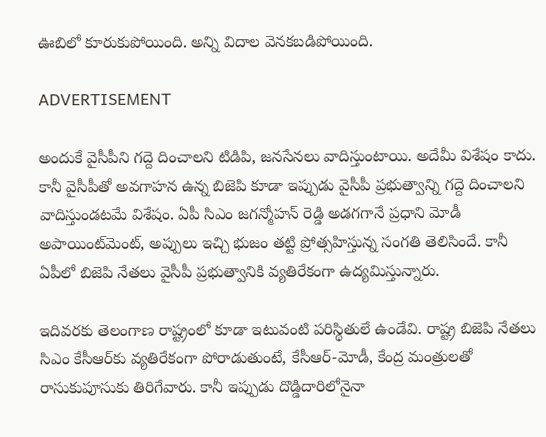ఊబిలో కూరుకుపోయింది. అన్ని విదాల వెనకబడిపోయింది.

ADVERTISEMENT

అందుకే వైసీపీని గద్దె దించాలని టిడిపి, జనసేనలు వాదిస్తుంటాయి. అదేమీ విశేషం కాదు. కానీ వైసీపీతో అవగాహన ఉన్న బిజెపి కూడా ఇప్పుడు వైసీపీ ప్రభుత్వాన్ని గద్దె దించాలని వాదిస్తుండటమే విశేషం. ఏపీ సిఎం జగన్మోహన్ రెడ్డి అడగగానే ప్రధాని మోడీ అపాయింట్‌మెంట్, అప్పులు ఇచ్చి భుజం తట్టి ప్రోత్సహిస్తున్న సంగతి తెలిసిందే. కానీ ఏపీలో బిజెపి నేతలు వైసీపీ ప్రభుత్వానికి వ్యతిరేకంగా ఉద్యమిస్తున్నారు.

ఇదివరకు తెలంగాణ రాష్ట్రంలో కూడా ఇటువంటి పరిస్థితులే ఉండేవి. రాష్ట్ర బిజెపి నేతలు సిఎం కేసీఆర్‌కు వ్యతిరేకంగా పోరాడుతుంటే, కేసీఆర్‌-మోడీ, కేంద్ర మంత్రులతో రాసుకుపూసుకు తిరిగేవారు. కానీ ఇప్పుడు దొడ్డిదారిలోనైనా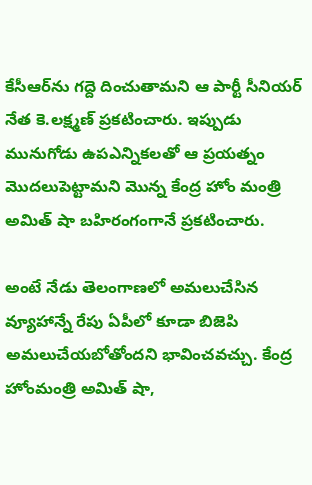కేసీఆర్‌ను గద్దె దించుతామని ఆ పార్టీ సీనియర్ నేత కె.లక్ష్మణ్ ప్రకటించారు. ఇప్పుడు మునుగోడు ఉపఎన్నికలతో ఆ ప్రయత్నం మొదలుపెట్టామని మొన్న కేంద్ర హోం మంత్రి అమిత్‌ షా బహిరంగంగానే ప్రకటించారు.

అంటే నేడు తెలంగాణలో అమలుచేసిన వ్యూహాన్నే రేపు ఏపీలో కూడా బిజెపి అమలుచేయబోతోందని భావించవచ్చు. కేంద్ర హోంమంత్రి అమిత్‌ షా,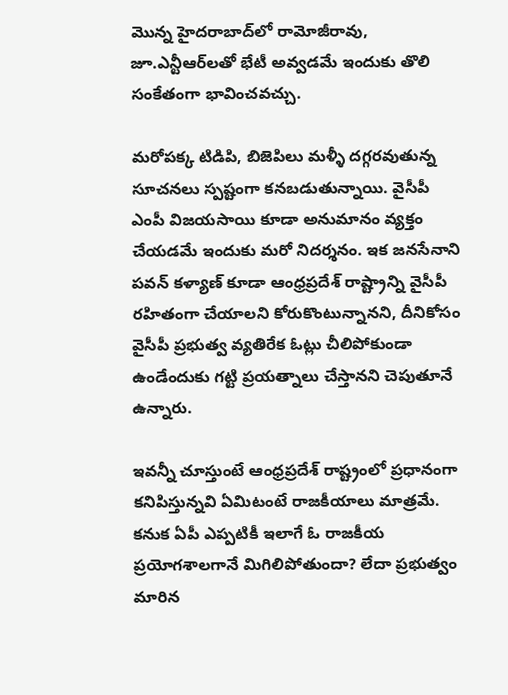మొన్న హైదరాబాద్‌లో రామోజీరావు, జూ.ఎన్టీఆర్‌లతో భేటీ అవ్వడమే ఇందుకు తొలి సంకేతంగా భావించవచ్చు.

మరోపక్క టిడిపి, బిజెపిలు మళ్ళీ దగ్గరవుతున్న సూచనలు స్పష్టంగా కనబడుతున్నాయి. వైసీపీ ఎంపీ విజయసాయి కూడా అనుమానం వ్యక్తం చేయడమే ఇందుకు మరో నిదర్శనం. ఇక జనసేనాని పవన్‌ కళ్యాణ్‌ కూడా ఆంధ్రప్రదేశ్‌ రాష్ట్రాన్ని వైసీపీ రహితంగా చేయాలని కోరుకొంటున్నానని, దీనికోసం వైసీపీ ప్రభుత్వ వ్యతిరేక ఓట్లు చీలిపోకుండా ఉండేందుకు గట్టి ప్రయత్నాలు చేస్తానని చెపుతూనే ఉన్నారు.

ఇవన్నీ చూస్తుంటే ఆంధ్రప్రదేశ్‌ రాష్ట్రంలో ప్రధానంగా కనిపిస్తున్నవి ఏమిటంటే రాజకీయాలు మాత్రమే. కనుక ఏపీ ఎప్పటికీ ఇలాగే ఓ రాజకీయ ప్రయోగశాలగానే మిగిలిపోతుందా? లేదా ప్రభుత్వం మారిన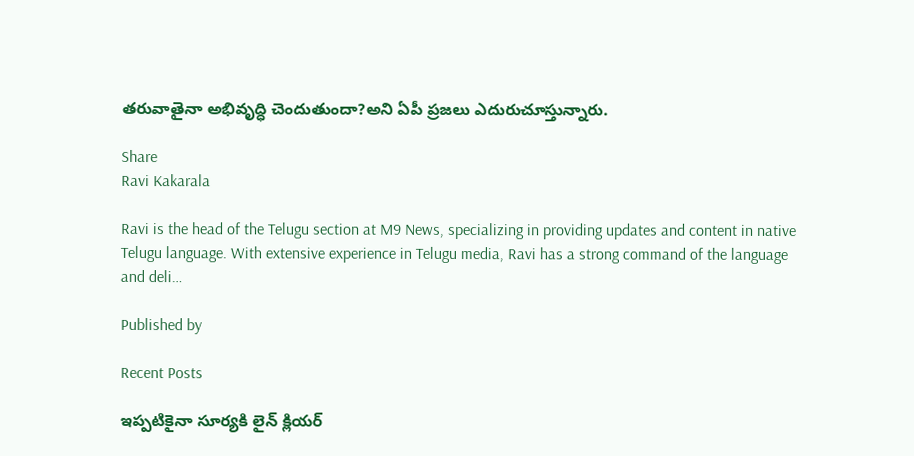తరువాతైనా అభివృద్ధి చెందుతుందా?అని ఏపీ ప్రజలు ఎదురుచూస్తున్నారు.

Share
Ravi Kakarala

Ravi is the head of the Telugu section at M9 News, specializing in providing updates and content in native Telugu language. With extensive experience in Telugu media, Ravi has a strong command of the language and deli…

Published by

Recent Posts

ఇప్పటికైనా సూర్యకి లైన్ క్లియర్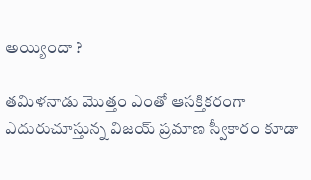అయ్యిందా ?

తమిళనాడు మొత్తం ఎంతో ఆసక్తికరంగా ఎదురుచూస్తున్న విజయ్ ప్రమాణ స్వీకారం కూడా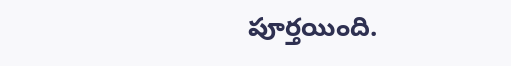పూర్తయింది.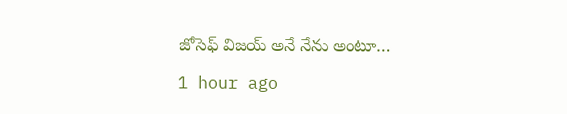జోసెఫ్ విజయ్ అనే నేను అంటూ…

1 hour ago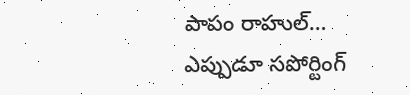పాపం రాహుల్… ఎప్పుడూ సపోర్టింగ్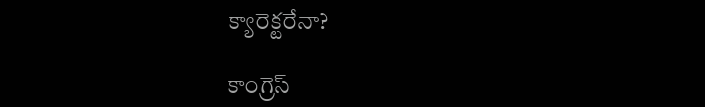క్యారెక్టరేనా?

కాంగ్రెస్‌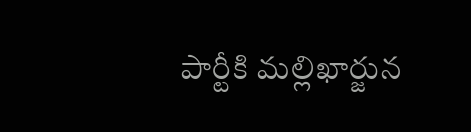పార్టీకి మల్లిఖార్జున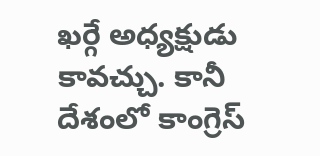ఖర్గే అధ్యక్షుడు కావచ్చు. కానీ దేశంలో కాంగ్రెస్‌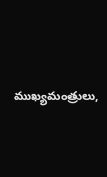ముఖ్యమంత్రులు,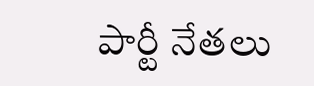పార్టీ నేతలు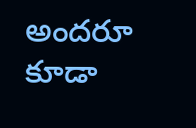అందరూ కూడా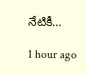నేటికీ…

1 hour ago